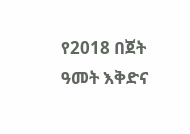የ2018 በጀት ዓመት እቅድና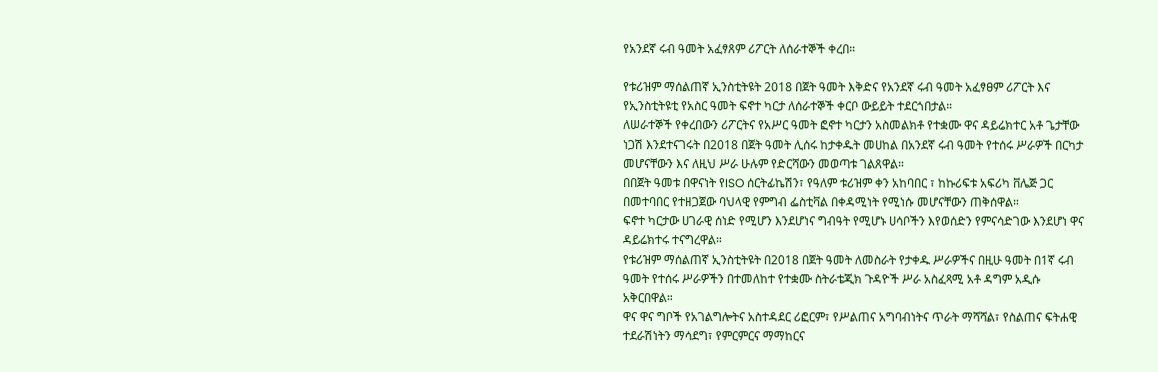የአንደኛ ሩብ ዓመት አፈፃጸም ሪፖርት ለሰራተኞች ቀረበ።

የቱሪዝም ማሰልጠኛ ኢንስቲትዩት 2018 በጀት ዓመት እቅድና የአንደኛ ሩብ ዓመት አፈፃፀም ሪፖርት እና የኢንስቲትዩቲ የአስር ዓመት ፍኖተ ካርታ ለሰራተኞች ቀርቦ ውይይት ተደርጎበታል።
ለሠራተኞች የቀረበውን ሪፖርትና የአሥር ዓመት ፎኖተ ካርታን አስመልክቶ የተቋሙ ዋና ዳይሬክተር አቶ ጌታቸው ነጋሽ እንደተናገሩት በ2018 በጀት ዓመት ሊሰሩ ከታቀዱት መሀከል በአንደኛ ሩብ ዓመት የተሰሩ ሥራዎች በርካታ መሆናቸውን እና ለዚህ ሥራ ሁሉም የድርሻውን መወጣቱ ገልጸዋል።
በበጀት ዓመቱ በዋናነት የISO ሰርትፊኬሽን፣ የዓለም ቱሪዝም ቀን አከባበር ፣ ከኩሪፍቱ አፍሪካ ቨሌጅ ጋር በመተባበር የተዘጋጀው ባህላዊ የምግብ ፌስቲቫል በቀዳሚነት የሚነሱ መሆናቸውን ጠቅሰዋል።
ፍኖተ ካርታው ሀገራዊ ሰነድ የሚሆን እንደሆነና ግብዓት የሚሆኑ ሀሳቦችን እየወሰድን የምናሳድገው እንደሆነ ዋና ዳይሬክተሩ ተናግረዋል።
የቱሪዝም ማሰልጠኛ ኢንስቲትዩት በ2018 በጀት ዓመት ለመስራት የታቀዱ ሥራዎችና በዚሁ ዓመት በ1ኛ ሩብ ዓመት የተሰሩ ሥራዎችን በተመለከተ የተቋሙ ስትራቴጂክ ጉዳዮች ሥራ አስፈጻሚ አቶ ዳግም አዲሱ አቅርበዋል።
ዋና ዋና ግቦች የአገልግሎትና አስተዳደር ሪፎርም፣ የሥልጠና አግባብነትና ጥራት ማሻሻል፣ የስልጠና ፍትሐዊ ተደራሽነትን ማሳደግ፣ የምርምርና ማማከርና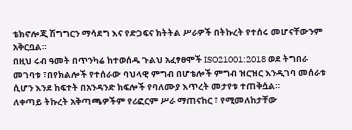ቴክኖሎጂ ሽግግርን ማሳደግ እና የድጋፍና ክትትል ሥራዎች በትኩረት የተሰሩ መሆናቸውንም አቅርቧል።
በዚህ ሩብ ዓመት በጥንካሬ ከተወሰዱ ጉልህ አፈፃፀሞች ISO21001:2018 ወደ ትግበራ መገባቱ ፣በየክልሎች የተሰራው ባህላዊ ምግብ በሆቴሎች ምግብ ዝርዝር እንዲገባ መሰራቱ ሲሆን እንደ ከፍተት በአንዳንድ ክፍሎች የባለሙያ እጥረት መታየቱ ተጠቅሷል።
ለቀጣይ ትኩረት አቅጣጫዎችም የሪፎርም ሥራ ማጠናከር ፣ የሚመለከታቸው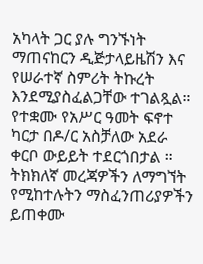አካላት ጋር ያሉ ግንኙነት ማጠናከርን ዲጅታላይዜሽን እና የሠራተኛ ስምሪት ትኩረት እንደሚያስፈልጋቸው ተገልጿል።
የተቋሙ የአሥር ዓመት ፍኖተ ካርታ በዶ/ር አስቻለው አደራ ቀርቦ ውይይት ተደርጎበታል ።
ትክክለኛ መረጃዎችን ለማግኘት የሚከተሉትን ማስፈንጠሪያዎችን ይጠቀሙ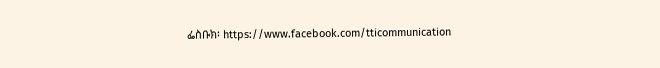ፌስቡክ፡ https://www.facebook.com/tticommunication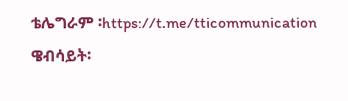ቴሌግራም ፡https://t.me/tticommunication
ዌብሳይት፡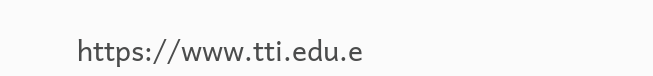https://www.tti.edu.e